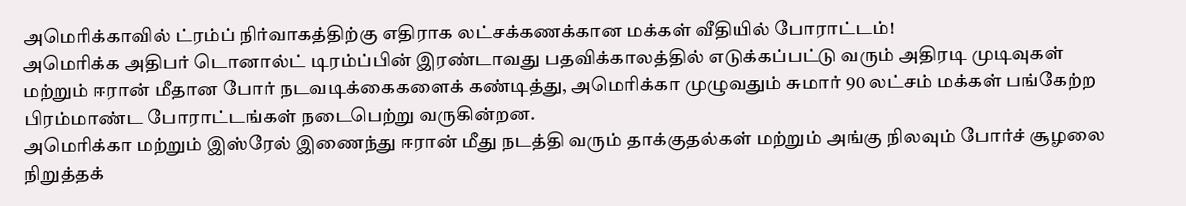அமெரிக்காவில் ட்ரம்ப் நிர்வாகத்திற்கு எதிராக லட்சக்கணக்கான மக்கள் வீதியில் போராட்டம்!
அமெரிக்க அதிபர் டொனால்ட் டிரம்ப்பின் இரண்டாவது பதவிக்காலத்தில் எடுக்கப்பட்டு வரும் அதிரடி முடிவுகள் மற்றும் ஈரான் மீதான போர் நடவடிக்கைகளைக் கண்டித்து, அமெரிக்கா முழுவதும் சுமார் 90 லட்சம் மக்கள் பங்கேற்ற பிரம்மாண்ட போராட்டங்கள் நடைபெற்று வருகின்றன.
அமெரிக்கா மற்றும் இஸ்ரேல் இணைந்து ஈரான் மீது நடத்தி வரும் தாக்குதல்கள் மற்றும் அங்கு நிலவும் போர்ச் சூழலை நிறுத்தக்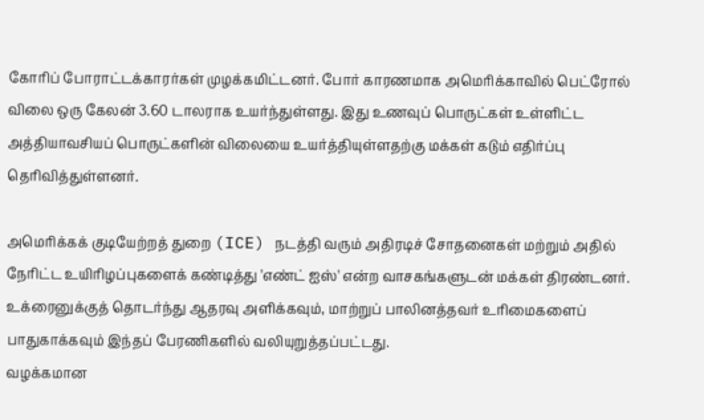கோரிப் போராட்டக்காரர்கள் முழக்கமிட்டனர். போர் காரணமாக அமெரிக்காவில் பெட்ரோல் விலை ஒரு கேலன் 3.60 டாலராக உயர்ந்துள்ளது. இது உணவுப் பொருட்கள் உள்ளிட்ட அத்தியாவசியப் பொருட்களின் விலையை உயர்த்தியுள்ளதற்கு மக்கள் கடும் எதிர்ப்பு தெரிவித்துள்ளனர்.

அமெரிக்கக் குடியேற்றத் துறை (ICE) நடத்தி வரும் அதிரடிச் சோதனைகள் மற்றும் அதில் நேரிட்ட உயிரிழப்புகளைக் கண்டித்து 'எண்ட் ஐஸ்' என்ற வாசகங்களுடன் மக்கள் திரண்டனர். உக்ரைனுக்குத் தொடர்ந்து ஆதரவு அளிக்கவும், மாற்றுப் பாலினத்தவர் உரிமைகளைப் பாதுகாக்கவும் இந்தப் பேரணிகளில் வலியுறுத்தப்பட்டது.
வழக்கமான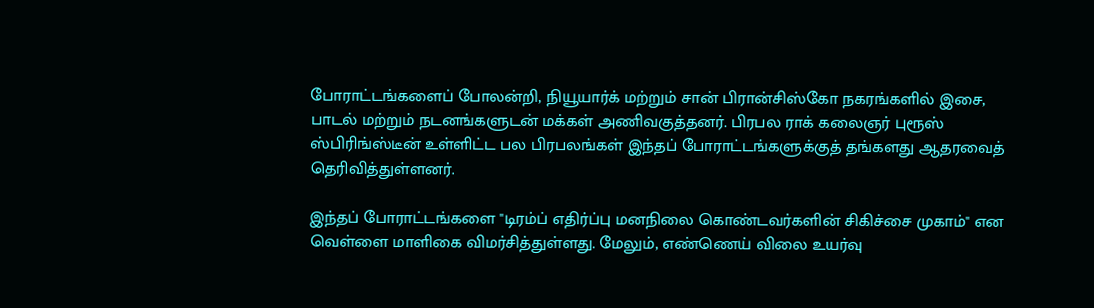போராட்டங்களைப் போலன்றி, நியூயார்க் மற்றும் சான் பிரான்சிஸ்கோ நகரங்களில் இசை, பாடல் மற்றும் நடனங்களுடன் மக்கள் அணிவகுத்தனர். பிரபல ராக் கலைஞர் புரூஸ் ஸ்பிரிங்ஸ்டீன் உள்ளிட்ட பல பிரபலங்கள் இந்தப் போராட்டங்களுக்குத் தங்களது ஆதரவைத் தெரிவித்துள்ளனர்.

இந்தப் போராட்டங்களை "டிரம்ப் எதிர்ப்பு மனநிலை கொண்டவர்களின் சிகிச்சை முகாம்" என வெள்ளை மாளிகை விமர்சித்துள்ளது. மேலும், எண்ணெய் விலை உயர்வு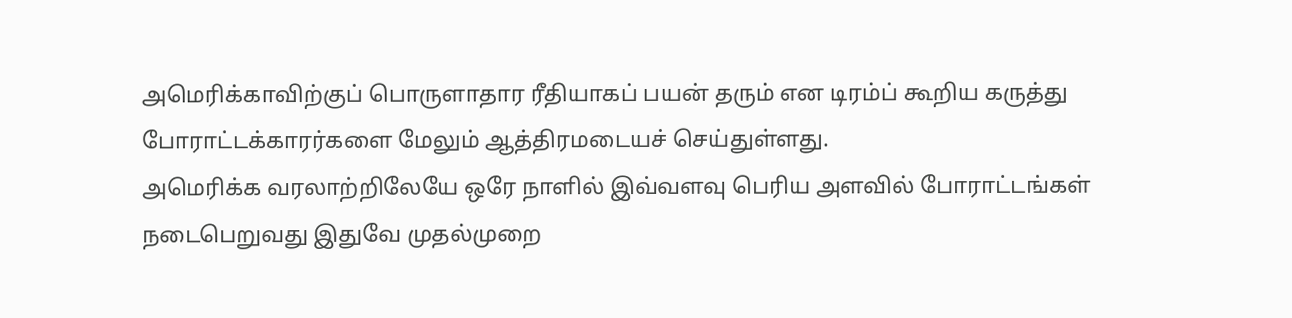அமெரிக்காவிற்குப் பொருளாதார ரீதியாகப் பயன் தரும் என டிரம்ப் கூறிய கருத்து போராட்டக்காரர்களை மேலும் ஆத்திரமடையச் செய்துள்ளது.
அமெரிக்க வரலாற்றிலேயே ஒரே நாளில் இவ்வளவு பெரிய அளவில் போராட்டங்கள் நடைபெறுவது இதுவே முதல்முறை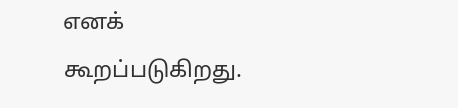எனக் கூறப்படுகிறது.